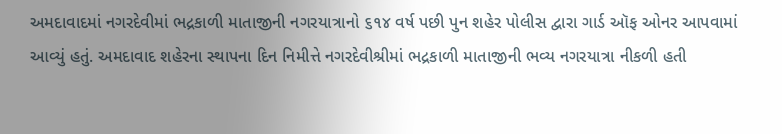અમદાવાદમાં નગરદેવીમાં ભદ્રકાળી માતાજીની નગરયાત્રાનો ૬૧૪ વર્ષ પછી પુન શહેર પોલીસ દ્વારા ગાર્ડ ઑફ ઓનર આપવામાં આવ્યું હતું. અમદાવાદ શહેરના સ્થાપના દિન નિમીત્તે નગરદેવીશ્રીમાં ભદ્રકાળી માતાજીની ભવ્ય નગરયાત્રા નીકળી હતી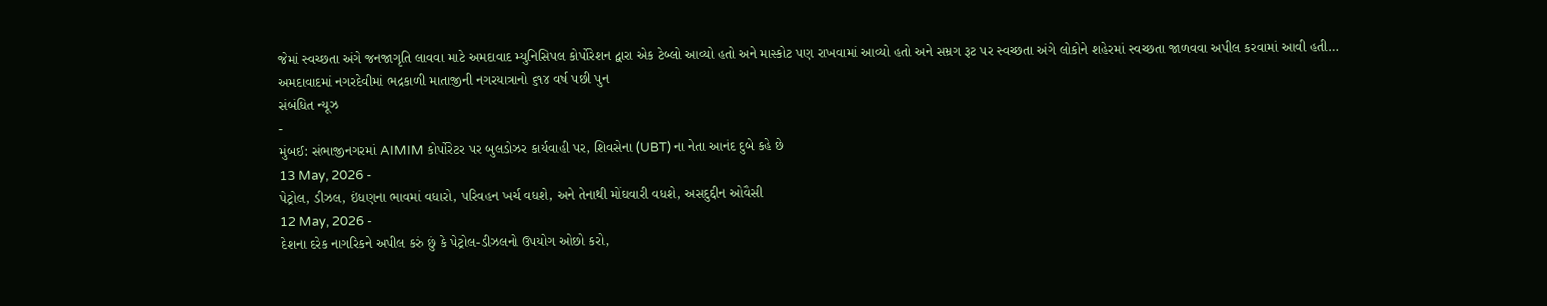જેમાં સ્વચ્છતા અંગે જનજાગૃતિ લાવવા માટે અમદાવાદ મ્યુનિસિપલ કોર્પોરેશન દ્વારા એક ટેબ્લો આવ્યો હતો અને માસ્કોટ પણ રાખવામાં આવ્યો હતો અને સમ્રગ રૂટ પર સ્વચ્છતા અંગે લોકોને શહેરમાં સ્વચ્છતા જાળવવા અપીલ કરવામાં આવી હતી…
અમદાવાદમાં નગરદેવીમાં ભદ્રકાળી માતાજીની નગરયાત્રાનો ૬૧૪ વર્ષ પછી પુન
સંબંધિત ન્યૂઝ
-
મુંબઈ: સંભાજીનગરમાં AIMIM કોર્પોરેટર પર બુલડોઝર કાર્યવાહી પર, શિવસેના (UBT) ના નેતા આનંદ દુબે કહે છે
13 May, 2026 -
પેટ્રોલ, ડીઝલ, ઇંધણના ભાવમાં વધારો, પરિવહન ખર્ચ વધશે, અને તેનાથી મોંઘવારી વધશે, અસદુદ્દીન ઓવૈસી
12 May, 2026 -
દેશના દરેક નાગરિકને અપીલ કરું છું કે પેટ્રોલ-ડીઝલનો ઉપયોગ ઓછો કરો,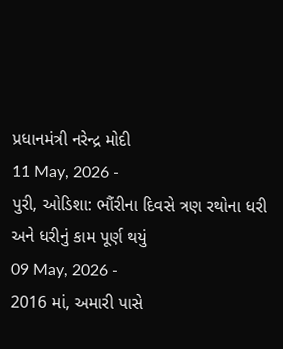પ્રધાનમંત્રી નરેન્દ્ર મોદી
11 May, 2026 -
પુરી, ઓડિશા: ભૌંરીના દિવસે ત્રણ રથોના ધરી અને ધરીનું કામ પૂર્ણ થયું
09 May, 2026 -
2016 માં, અમારી પાસે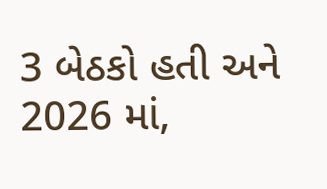3 બેઠકો હતી અને 2026 માં,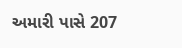અમારી પાસે 207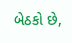બેઠકો છે,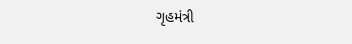ગૃહમંત્રી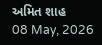અમિત શાહ
08 May, 2026